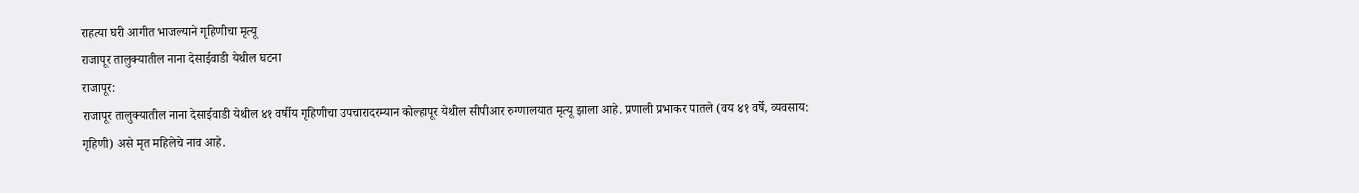राहत्या घरी आगीत भाजल्याने गृहिणीचा मृत्यू
राजापूर तालुक्यातील नाना देसाईवाडी येथील घटना
राजापूर:
राजापूर तालुक्यातील नाना देसाईवाडी येथील ४१ वर्षीय गृहिणीचा उपचारादरम्यान कोल्हापूर येथील सीपीआर रुग्णालयात मृत्यू झाला आहे. प्रणाली प्रभाकर पातले (वय ४१ वर्षे, व्यवसाय: गृहिणी) असे मृत महिलेचे नाव आहे.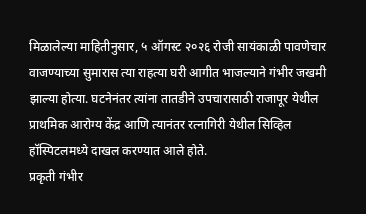मिळालेल्या माहितीनुसार, ५ ऑगस्ट २०२६ रोजी सायंकाळी पावणेचार वाजण्याच्या सुमारास त्या राहत्या घरी आगीत भाजल्याने गंभीर जखमी झाल्या होत्या. घटनेनंतर त्यांना तातडीने उपचारासाठी राजापूर येथील प्राथमिक आरोग्य केंद्र आणि त्यानंतर रत्नागिरी येथील सिव्हिल हॉस्पिटलमध्ये दाखल करण्यात आले होते.
प्रकृती गंभीर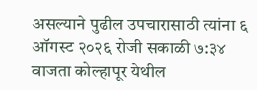असल्याने पुढील उपचारासाठी त्यांना ६ ऑगस्ट २०२६ रोजी सकाळी ७:३४ वाजता कोल्हापूर येथील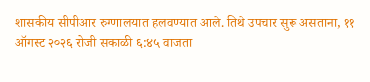शासकीय सीपीआर रुग्णालयात हलवण्यात आले. तिथे उपचार सुरू असताना, ११ ऑगस्ट २०२६ रोजी सकाळी ६:४५ वाजता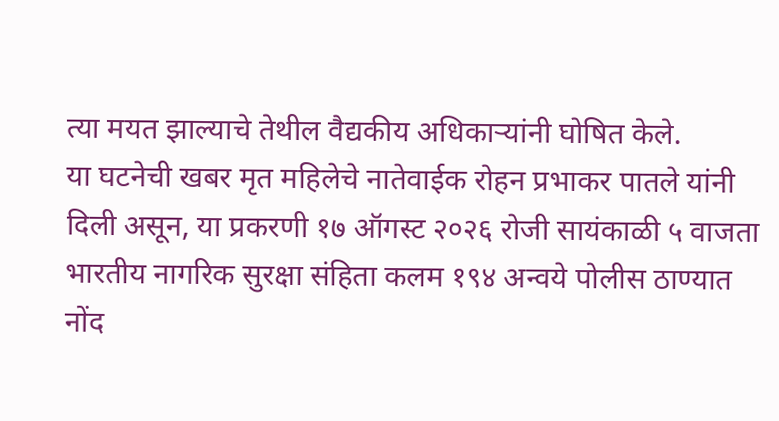त्या मयत झाल्याचे तेथील वैद्यकीय अधिकाऱ्यांनी घोषित केले.
या घटनेची खबर मृत महिलेचे नातेवाईक रोहन प्रभाकर पातले यांनी दिली असून, या प्रकरणी १७ ऑगस्ट २०२६ रोजी सायंकाळी ५ वाजता भारतीय नागरिक सुरक्षा संहिता कलम १९४ अन्वये पोलीस ठाण्यात नोंद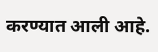करण्यात आली आहे.